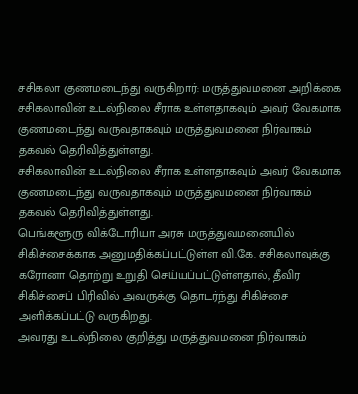சசிகலா குணமடைந்து வருகிறார்: மருத்துவமனை அறிக்கை
சசிகலாவின் உடல்நிலை சீராக உள்ளதாகவும் அவர் வேகமாக குணமடைந்து வருவதாகவும் மருத்துவமனை நிர்வாகம் தகவல் தெரிவித்துள்ளது.
சசிகலாவின் உடல்நிலை சீராக உள்ளதாகவும் அவர் வேகமாக குணமடைந்து வருவதாகவும் மருத்துவமனை நிர்வாகம் தகவல் தெரிவித்துள்ளது.
பெங்களூரு விக்டோரியா அரசு மருத்துவமனையில் சிகிச்சைக்காக அனுமதிக்கப்பட்டுள்ள வி.கே. சசிகலாவுக்கு கரோனா தொற்று உறுதி செய்யப்பட்டுள்ளதால், தீவிர சிகிச்சைப் பிரிவில் அவருக்கு தொடர்ந்து சிகிச்சை அளிக்கப்பட்டு வருகிறது.
அவரது உடல்நிலை குறித்து மருத்துவமனை நிர்வாகம்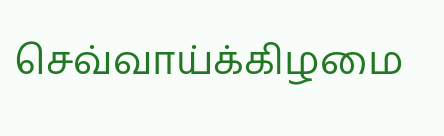செவ்வாய்க்கிழமை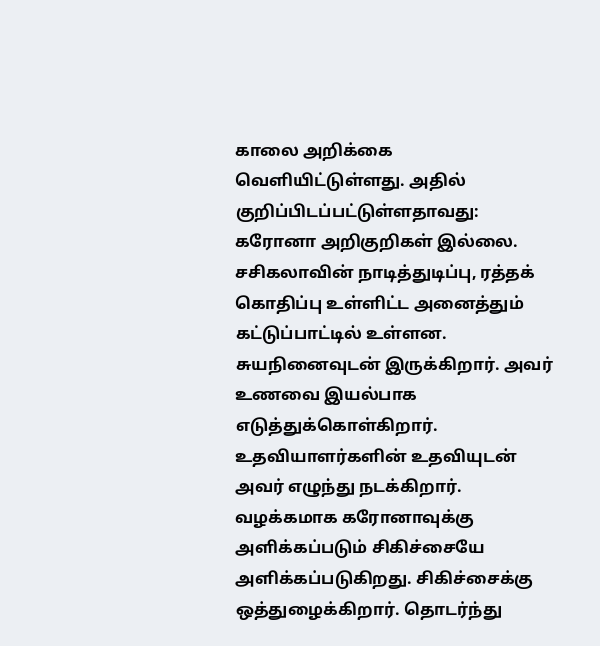காலை அறிக்கை வெளியிட்டுள்ளது. அதில் குறிப்பிடப்பட்டுள்ளதாவது:
கரோனா அறிகுறிகள் இல்லை. சசிகலாவின் நாடித்துடிப்பு, ரத்தக் கொதிப்பு உள்ளிட்ட அனைத்தும் கட்டுப்பாட்டில் உள்ளன. சுயநினைவுடன் இருக்கிறார். அவர் உணவை இயல்பாக எடுத்துக்கொள்கிறார். உதவியாளர்களின் உதவியுடன் அவர் எழுந்து நடக்கிறார். வழக்கமாக கரோனாவுக்கு அளிக்கப்படும் சிகிச்சையே அளிக்கப்படுகிறது. சிகிச்சைக்கு ஒத்துழைக்கிறார். தொடர்ந்து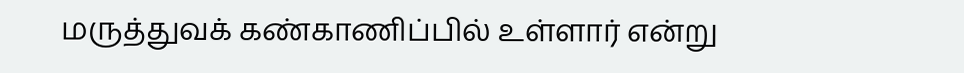மருத்துவக் கண்காணிப்பில் உள்ளார் என்று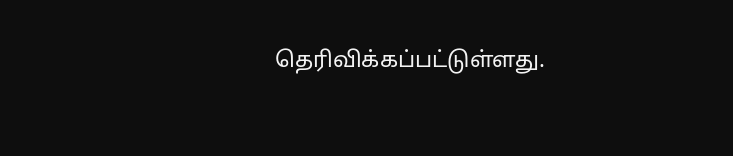தெரிவிக்கப்பட்டுள்ளது.